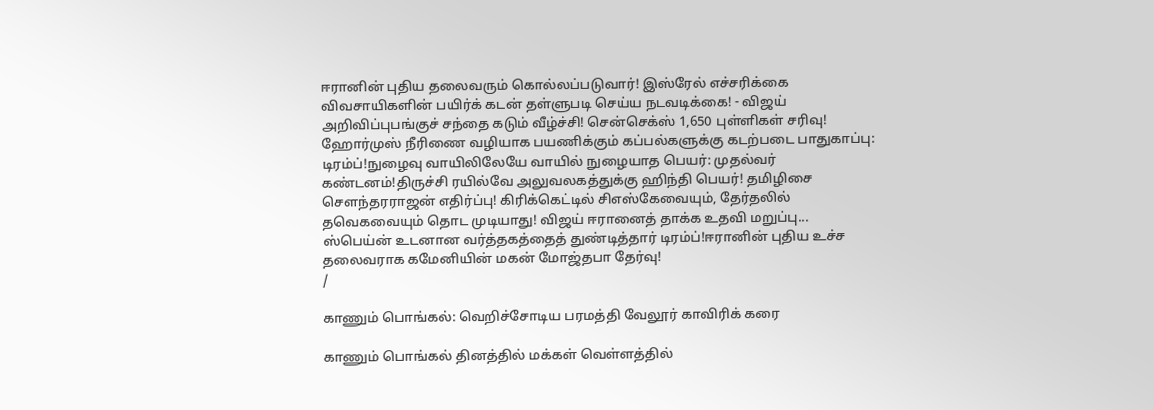ஈரானின் புதிய தலைவரும் கொல்லப்படுவார்! இஸ்ரேல் எச்சரிக்கை விவசாயிகளின் பயிர்க் கடன் தள்ளுபடி செய்ய நடவடிக்கை! - விஜய் அறிவிப்புபங்குச் சந்தை கடும் வீழ்ச்சி! சென்செக்ஸ் 1,650 புள்ளிகள் சரிவு! ஹோர்முஸ் நீரிணை வழியாக பயணிக்கும் கப்பல்களுக்கு கடற்படை பாதுகாப்பு: டிரம்ப்!நுழைவு வாயிலிலேயே வாயில் நுழையாத பெயர்: முதல்வர் கண்டனம்!திருச்சி ரயில்வே அலுவலகத்துக்கு ஹிந்தி பெயர்! தமிழிசை செளந்தரராஜன் எதிர்ப்பு! கிரிக்கெட்டில் சிஎஸ்கேவையும், தேர்தலில் தவெகவையும் தொட முடியாது! விஜய் ஈரானைத் தாக்க உதவி மறுப்பு... ஸ்பெய்ன் உடனான வர்த்தகத்தைத் துண்டித்தார் டிரம்ப்!ஈரானின் புதிய உச்ச தலைவராக கமேனியின் மகன் மோஜ்தபா தேர்வு!
/

காணும் பொங்கல்: வெறிச்சோடிய பரமத்தி வேலூர் காவிரிக் கரை

காணும் பொங்கல் தினத்தில் மக்கள் வெள்ளத்தில்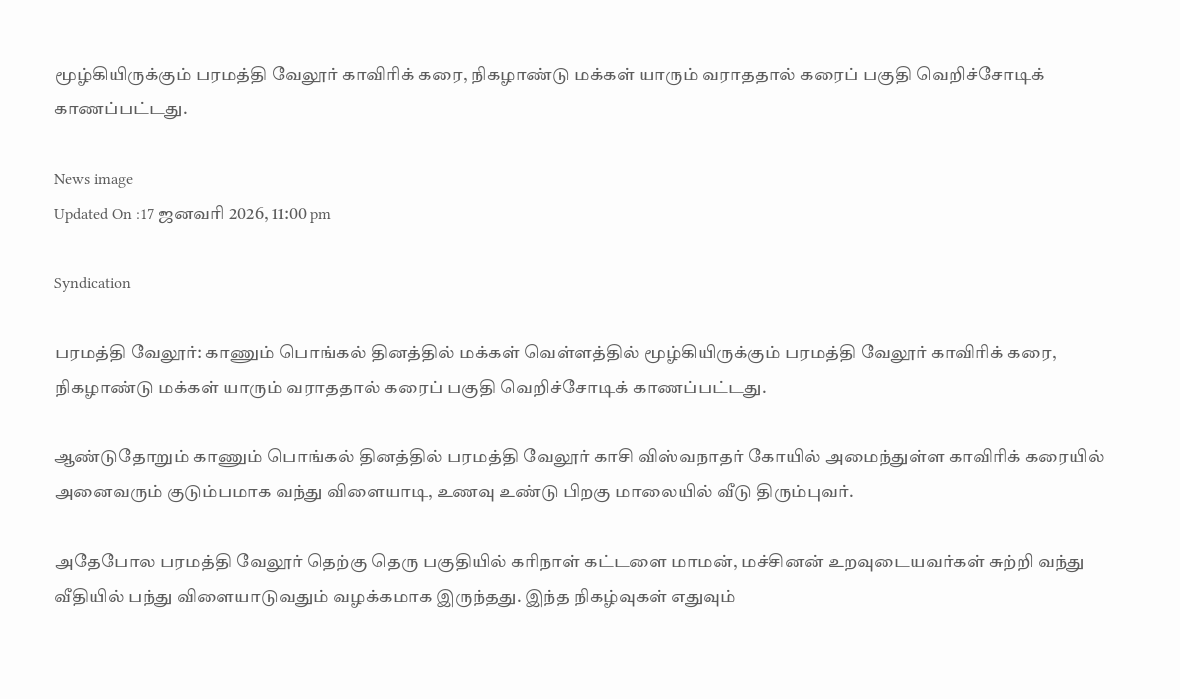மூழ்கியிருக்கும் பரமத்தி வேலூர் காவிரிக் கரை, நிகழாண்டு மக்கள் யாரும் வராததால் கரைப் பகுதி வெறிச்சோடிக் காணப்பட்டது.

News image
Updated On :17 ஜனவரி 2026, 11:00 pm

Syndication

பரமத்தி வேலூர்: காணும் பொங்கல் தினத்தில் மக்கள் வெள்ளத்தில் மூழ்கியிருக்கும் பரமத்தி வேலூர் காவிரிக் கரை, நிகழாண்டு மக்கள் யாரும் வராததால் கரைப் பகுதி வெறிச்சோடிக் காணப்பட்டது.

ஆண்டுதோறும் காணும் பொங்கல் தினத்தில் பரமத்தி வேலூர் காசி விஸ்வநாதர் கோயில் அமைந்துள்ள காவிரிக் கரையில் அனைவரும் குடும்பமாக வந்து விளையாடி, உணவு உண்டு பிறகு மாலையில் வீடு திரும்புவர்.

அதேபோல பரமத்தி வேலூர் தெற்கு தெரு பகுதியில் கரிநாள் கட்டளை மாமன், மச்சினன் உறவுடையவர்கள் சுற்றி வந்து வீதியில் பந்து விளையாடுவதும் வழக்கமாக இருந்தது. இந்த நிகழ்வுகள் எதுவும்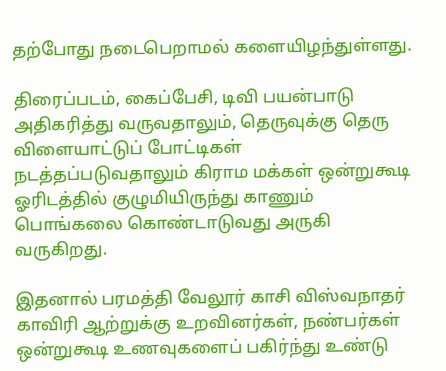தற்போது நடைபெறாமல் களையிழந்துள்ளது.

திரைப்படம், கைப்பேசி, டிவி பயன்பாடு அதிகரித்து வருவதாலும், தெருவுக்கு தெரு விளையாட்டுப் போட்டிகள் நடத்தப்படுவதாலும் கிராம மக்கள் ஒன்றுகூடி ஓரிடத்தில் குழுமியிருந்து காணும் பொங்கலை கொண்டாடுவது அருகி வருகிறது.

இதனால் பரமத்தி வேலூர் காசி விஸ்வநாதர் காவிரி ஆற்றுக்கு உறவினர்கள், நண்பர்கள் ஒன்றுகூடி உணவுகளைப் பகிர்ந்து உண்டு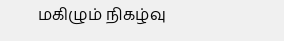மகிழும் நிகழ்வு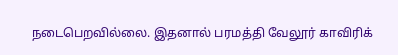நடைபெறவில்லை. இதனால் பரமத்தி வேலூர் காவிரிக்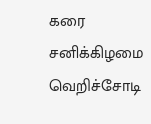கரை சனிக்கிழமை வெறிச்சோடி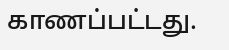காணப்பட்டது.